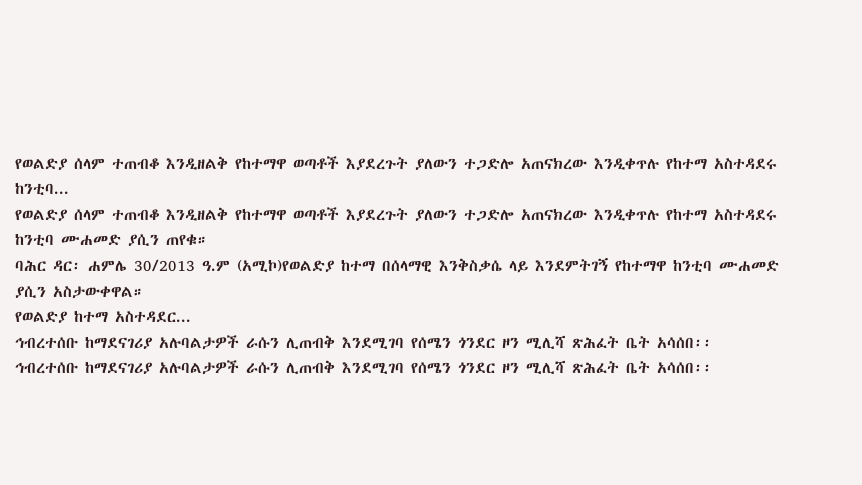የወልድያ ሰላም ተጠብቆ እንዲዘልቅ የከተማዋ ወጣቶች እያደረጉት ያለውን ተጋድሎ አጠናክረው እንዲቀጥሉ የከተማ አስተዳደሩ ከንቲባ...
የወልድያ ሰላም ተጠብቆ እንዲዘልቅ የከተማዋ ወጣቶች እያደረጉት ያለውን ተጋድሎ አጠናክረው እንዲቀጥሉ የከተማ አስተዳደሩ ከንቲባ ሙሐመድ ያሲን ጠየቁ።
ባሕር ዳር፡ ሐምሌ 30/2013 ዓ.ም (አሚኮ)የወልድያ ከተማ በሰላማዊ እንቅስቃሴ ላይ እንደምትገኝ የከተማዋ ከንቲባ ሙሐመድ ያሲን አስታውቀዋል።
የወልድያ ከተማ አስተዳደር...
ኅብረተሰቡ ከማደናገሪያ አሉባልታዎች ራሱን ሊጠብቅ እንደሚገባ የሰሜን ጎንደር ዞን ሚሊሻ ጽሕፈት ቤት አሳሰበ፡፡
ኅብረተሰቡ ከማደናገሪያ አሉባልታዎች ራሱን ሊጠብቅ እንደሚገባ የሰሜን ጎንደር ዞን ሚሊሻ ጽሕፈት ቤት አሳሰበ፡፡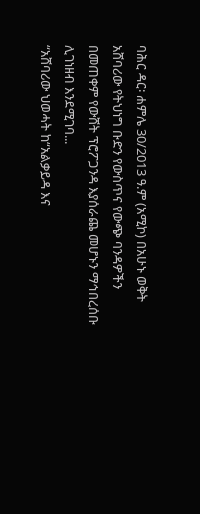ባሕር ዳር፡ ሐምሌ 30/2013 ዓ.ም (አሚኮ) በአሁኑ ወቅት አሸባሪው የትህነግ ቡድን የውስጥና የውጭ ባንዳዎችን በመጠቀም የውሸት ፕሮፖጋንዳ እያሰራጨ መሆኑን ማኅበረሰቡ ሊገነዘብ እንደሚገባ...
“አሸባሪው ህወሓት ከ“አልቃይዳ እና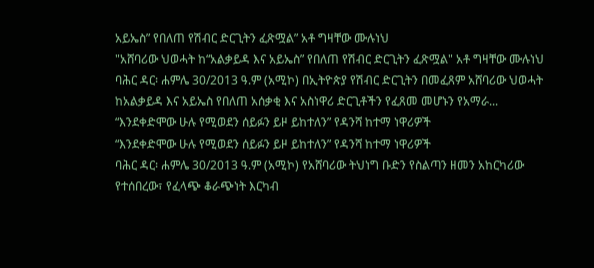አይኤስ” የበለጠ የሽብር ድርጊትን ፈጽሟል” አቶ ግዛቸው ሙሉነህ
"አሸባሪው ህወሓት ከ“አልቃይዳ እና አይኤስ” የበለጠ የሽብር ድርጊትን ፈጽሟል" አቶ ግዛቸው ሙሉነህ
ባሕር ዳር፡ ሐምሌ 30/2013 ዓ.ም (አሚኮ) በኢትዮጵያ የሽብር ድርጊትን በመፈጸም አሸባሪው ህወሓት ከአልቃይዳ እና አይኤስ የበለጠ አሰቃቂ እና አስነዋሪ ድርጊቶችን የፈጸመ መሆኑን የአማራ...
“እንደቀድሞው ሁሉ የሚወደን ሰይፉን ይዞ ይከተለን” የዳንሻ ከተማ ነዋሪዎች
“እንደቀድሞው ሁሉ የሚወደን ሰይፉን ይዞ ይከተለን” የዳንሻ ከተማ ነዋሪዎች
ባሕር ዳር፡ ሐምሌ 30/2013 ዓ.ም (አሚኮ) የአሸባሪው ትህነግ ቡድን የስልጣን ዘመን አከርካሪው የተሰበረው፣ የፈላጭ ቆራጭነት እርካብ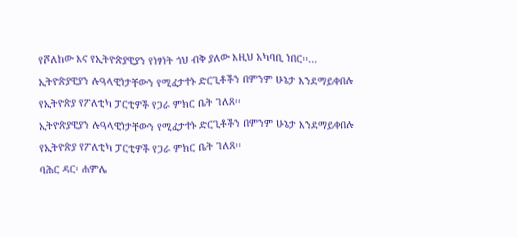የሾለከው እና የኢትዮጵያዊያን የነፃነት ጎህ ብቅ ያለው እዚህ አካባቢ ነበር፡፡...
ኢትዮጵያዊያን ሉዓላዊነታቸውን የሚፈታተኑ ድርጊቶችን በምንም ሁኔታ እንደማይቀበሉ የኢትዮጵያ የፖለቲካ ፓርቲዎች የጋራ ምክር ቤት ገለጸ፡፡
ኢትዮጵያዊያን ሉዓላዊነታቸውን የሚፈታተኑ ድርጊቶችን በምንም ሁኔታ እንደማይቀበሉ የኢትዮጵያ የፖለቲካ ፓርቲዎች የጋራ ምክር ቤት ገለጸ፡፡
ባሕር ዳር፡ ሐምሌ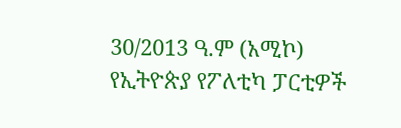30/2013 ዓ.ም (አሚኮ) የኢትዮጵያ የፖለቲካ ፓርቲዎች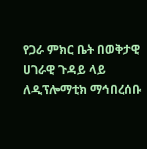የጋራ ምክር ቤት በወቅታዊ ሀገራዊ ጉዳይ ላይ ለዲፕሎማቲክ ማኅበረሰቡ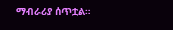ማብራሪያ ሰጥቷል።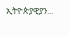ኢትዮጵያዊያን...